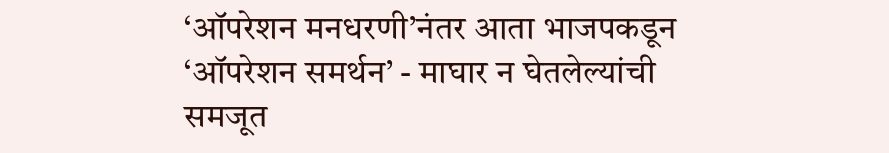‘ऑपरेशन मनधरणी’नंतर आता भाजपकडून ‘ऑपरेशन समर्थन’ - माघार न घेतलेल्यांची समजूत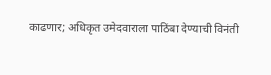काढणार; अधिकृत उमेदवाराला पाठिंबा देण्याची विनंती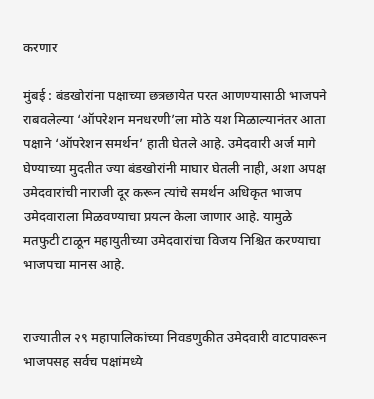करणार

मुंबई : बंडखोरांना पक्षाच्या छत्रछायेत परत आणण्यासाठी भाजपने राबवलेल्या ‘ऑपरेशन मनधरणी’ला मोठे यश मिळाल्यानंतर आता पक्षाने ‘ऑपरेशन समर्थन’ हाती घेतले आहे. उमेदवारी अर्ज मागे घेण्याच्या मुदतीत ज्या बंडखोरांनी माघार घेतली नाही, अशा अपक्ष उमेदवारांची नाराजी दूर करून त्यांचे समर्थन अधिकृत भाजप उमेदवाराला मिळवण्याचा प्रयत्न केला जाणार आहे. यामुळे मतफुटी टाळून महायुतीच्या उमेदवारांचा विजय निश्चित करण्याचा भाजपचा मानस आहे.


राज्यातील २९ महापालिकांच्या निवडणुकीत उमेदवारी वाटपावरून भाजपसह सर्वच पक्षांमध्ये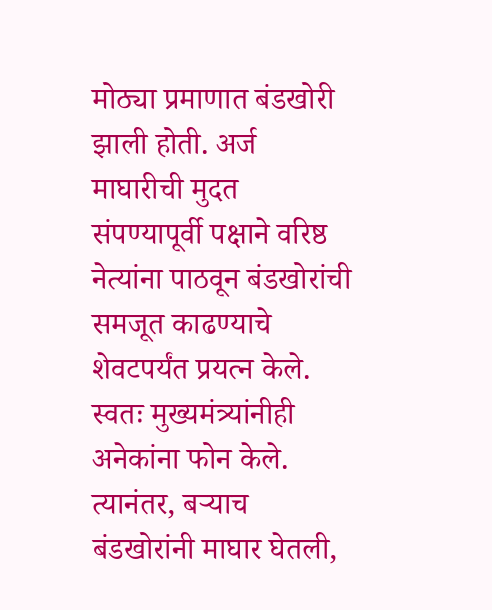मोठ्या प्रमाणात बंडखोरी झाली होती. अर्ज माघारीची मुदत संपण्यापूर्वी पक्षाने वरिष्ठ नेत्यांना पाठवून बंडखोरांची समजूत काढण्याचे शेवटपर्यंत प्रयत्न केले. स्वतः मुख्यमंत्र्यांनीही अनेकांना फोन केले. त्यानंतर, बऱ्याच बंडखोरांनी माघार घेतली,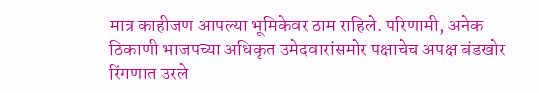मात्र काहीजण आपल्या भूमिकेवर ठाम राहिले. परिणामी, अनेक ठिकाणी भाजपच्या अधिकृत उमेदवारांसमोर पक्षाचेच अपक्ष बंडखोर रिंगणात उरले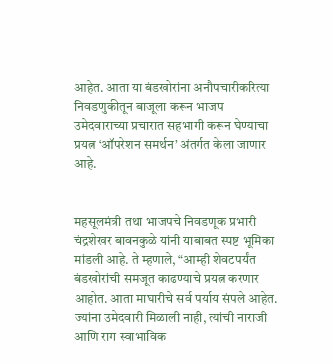आहेत. आता या बंडखोरांना अनौपचारीकरित्या निवडणुकीतून बाजूला करून भाजप उमेदवाराच्या प्रचारात सहभागी करून घेण्याचा प्रयत्न ‘ऑपरेशन समर्थन’ अंतर्गत केला जाणार आहे.


महसूलमंत्री तथा भाजपचे निवडणूक प्रभारी चंद्रशेखर बावनकुळे यांनी याबाबत स्पष्ट भूमिका मांडली आहे. ते म्हणाले, “आम्ही शेवटपर्यंत बंडखोरांची समजूत काढण्याचे प्रयत्न करणार आहोत. आता माघारीचे सर्व पर्याय संपले आहेत. ज्यांना उमेदवारी मिळाली नाही, त्यांची नाराजी आणि राग स्वाभाविक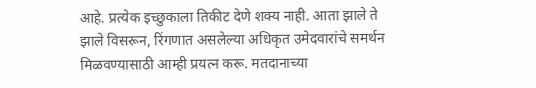आहे. प्रत्येक इच्छुकाला तिकीट देणे शक्य नाही. आता झाले ते झाले विसरून, रिंगणात असलेल्या अधिकृत उमेदवारांचे समर्थन मिळवण्यासाठी आम्ही प्रयत्न करू. मतदानाच्या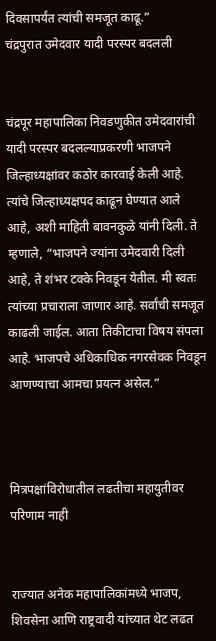दिवसापर्यंत त्यांची समजूत काढू.”
चंद्रपुरात उमेदवार यादी परस्पर बदलली


चंद्रपूर महापालिका निवडणुकीत उमेदवारांची यादी परस्पर बदलल्याप्रकरणी भाजपने जिल्हाध्यक्षांवर कठोर कारवाई केली आहे. त्यांचे जिल्हाध्यक्षपद काढून घेण्यात आले आहे, अशी माहिती बावनकुळे यांनी दिली. ते म्हणाले, “भाजपने ज्यांना उमेदवारी दिली आहे, ते शंभर टक्के निवडून येतील. मी स्वतः त्यांच्या प्रचाराला जाणार आहे. सर्वांची समजूत काढली जाईल. आता तिकीटाचा विषय संपला आहे. भाजपचे अधिकाधिक नगरसेवक निवडून आणण्याचा आमचा प्रयत्न असेल.”



मित्रपक्षांविरोधातील लढतीचा महायुतीवर परिणाम नाही


राज्यात अनेक महापालिकांमध्ये भाजप, शिवसेना आणि राष्ट्रवादी यांच्यात थेट लढत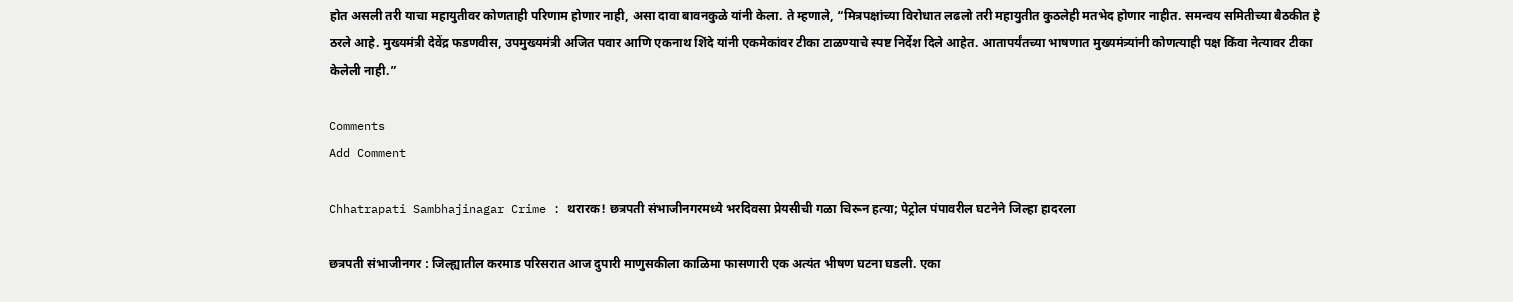होत असली तरी याचा महायुतीवर कोणताही परिणाम होणार नाही, असा दावा बावनकुळे यांनी केला. ते म्हणाले, “मित्रपक्षांच्या विरोधात लढलो तरी महायुतीत कुठलेही मतभेद होणार नाहीत. समन्वय समितीच्या बैठकीत हे ठरले आहे. मुख्यमंत्री देवेंद्र फडणवीस, उपमुख्यमंत्री अजित पवार आणि एकनाथ शिंदे यांनी एकमेकांवर टीका टाळण्याचे स्पष्ट निर्देश दिले आहेत. आतापर्यंतच्या भाषणात मुख्यमंत्र्यांनी कोणत्याही पक्ष किंवा नेत्यावर टीका केलेली नाही.”

Comments
Add Comment

Chhatrapati Sambhajinagar Crime : थरारक! छत्रपती संभाजीनगरमध्ये भरदिवसा प्रेयसीची गळा चिरून हत्या; पेट्रोल पंपावरील घटनेने जिल्हा हादरला

छत्रपती संभाजीनगर : जिल्ह्यातील करमाड परिसरात आज दुपारी माणुसकीला काळिमा फासणारी एक अत्यंत भीषण घटना घडली. एका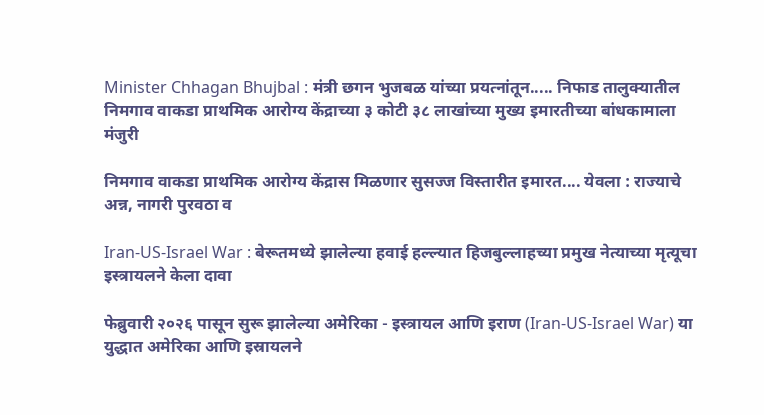Minister Chhagan Bhujbal : मंत्री छगन भुजबळ यांच्या प्रयत्नांतून..... निफाड तालुक्यातील निमगाव वाकडा प्राथमिक आरोग्य केंद्राच्या ३ कोटी ३८ लाखांच्या मुख्य इमारतीच्या बांधकामाला मंजुरी

निमगाव वाकडा प्राथमिक आरोग्य केंद्रास मिळणार सुसज्ज विस्तारीत इमारत.... येवला : राज्याचे अन्न, नागरी पुरवठा व

Iran-US-Israel War : बेरूतमध्ये झालेल्या हवाई हल्ल्यात हिजबुल्लाहच्या प्रमुख नेत्याच्या मृत्यूचा इस्त्रायलने केला दावा

फेब्रुवारी २०२६ पासून सुरू झालेल्या अमेरिका - इस्त्रायल आणि इराण (Iran-US-Israel War) या युद्धात अमेरिका आणि इस्रायलने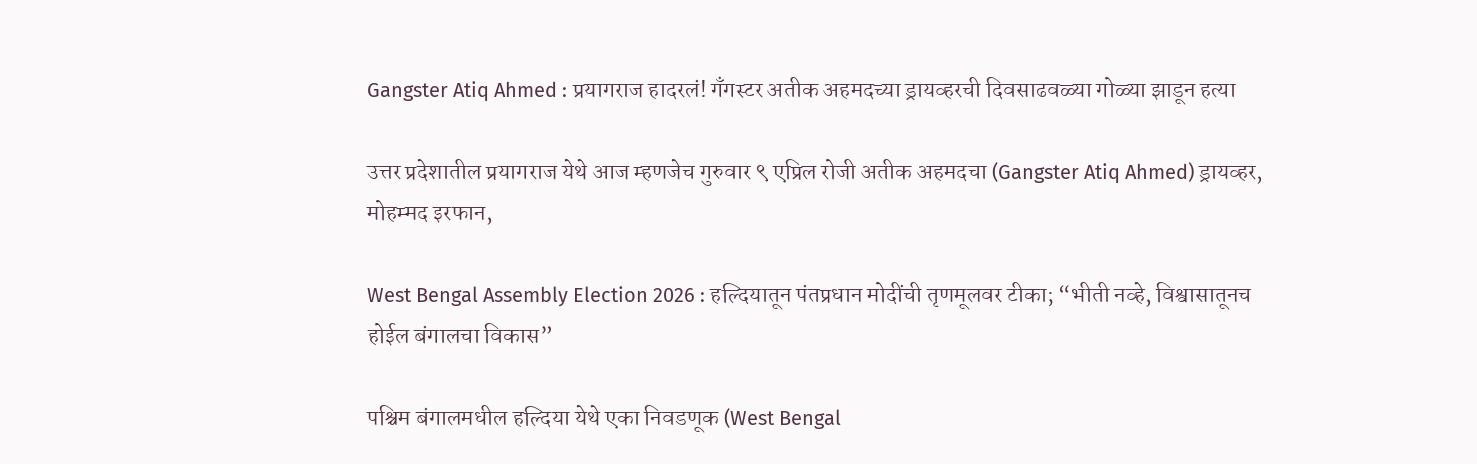Gangster Atiq Ahmed : प्रयागराज हादरलं! गँगस्टर अतीक अहमदच्या ड्रायव्हरची दिवसाढवळ्या गोळ्या झाडून हत्या

उत्तर प्रदेशातील प्रयागराज येथे आज म्हणजेच गुरुवार ९ एप्रिल रोजी अतीक अहमदचा (Gangster Atiq Ahmed) ड्रायव्हर, मोहम्मद इरफान,

West Bengal Assembly Election 2026 : हल्दियातून पंतप्रधान मोदींची तृणमूलवर टीका; “भीती नव्हे, विश्वासातूनच होईल बंगालचा विकास”

पश्चिम बंगालमधील हल्दिया येथे एका निवडणूक (West Bengal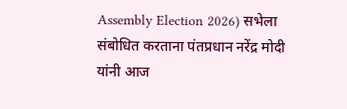Assembly Election 2026) सभेला संबोधित करताना पंतप्रधान नरेंद्र मोदी यांनी आज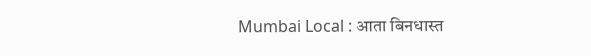Mumbai Local : आता बिनधास्त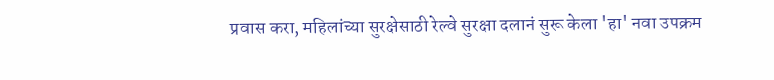प्रवास करा, महिलांच्या सुरक्षेसाठी रेल्वे सुरक्षा दलानं सुरू केला 'हा' नवा उपक्रम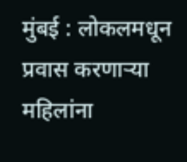मुंबई : लोकलमधून प्रवास करणाऱ्या महिलांना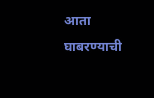आता घाबरण्याची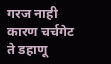गरज नाही कारण चर्चगेट ते डहाणू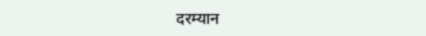दरम्यान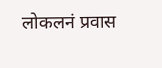लोकलनं प्रवास